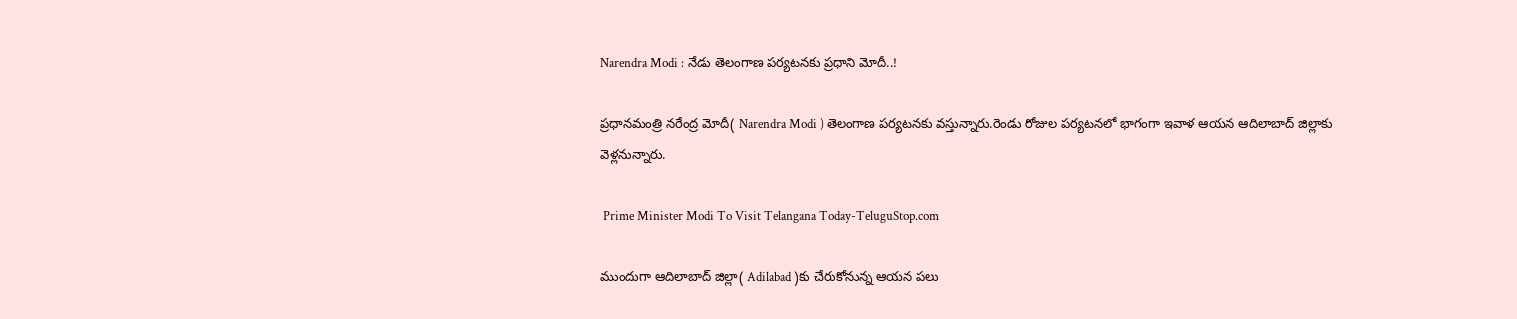Narendra Modi : నేడు తెలంగాణ పర్యటనకు ప్రధాని మోదీ..!

ప్రధానమంత్రి నరేంద్ర మోదీ( Narendra Modi ) తెలంగాణ పర్యటనకు వస్తున్నారు.రెండు రోజుల పర్యటనలో భాగంగా ఇవాళ ఆయన ఆదిలాబాద్ జిల్లాకు వెళ్లనున్నారు.

 Prime Minister Modi To Visit Telangana Today-TeluguStop.com

ముందుగా ఆదిలాబాద్ జిల్లా( Adilabad )కు చేరుకోనున్న ఆయన పలు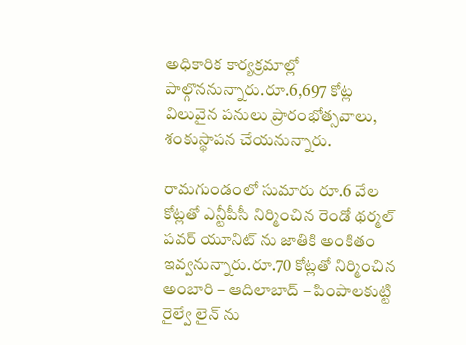అధికారిక కార్యక్రమాల్లో పాల్గొననున్నారు.రూ.6,697 కోట్ల విలువైన పనులు ప్రారంభోత్సవాలు, శంకుస్థాపన చేయనున్నారు.

రామగుండంలో సుమారు రూ.6 వేల కోట్లతో ఎన్టీపీసీ నిర్మించిన రెండో థర్మల్ పవర్ యూనిట్ ను జాతికి అంకితం ఇవ్వనున్నారు.రూ.70 కోట్లతో నిర్మించిన అంబారి – ఆదిలాబాద్ – పింపాలకుట్టి రైల్వే లైన్ ను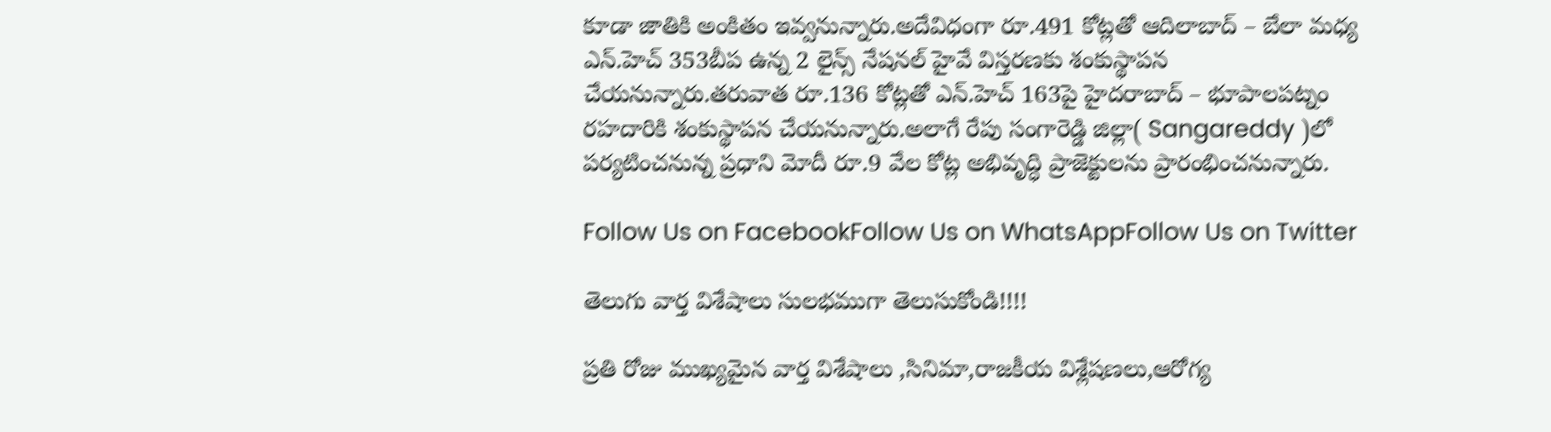కూడా జాతికి అంకితం ఇవ్వనున్నారు.అదేవిధంగా రూ.491 కోట్లతో ఆదిలాబాద్ – బేలా మధ్య ఎన్.హెచ్ 353బీప ఉన్న 2 లైన్స్ నేషనల్ హైవే విస్తరణకు శంకుస్థాపన చేయనున్నారు.తరువాత రూ.136 కోట్లతో ఎన్.హెచ్ 163పై హైదరాబాద్ – భూపాలపట్నం రహదారికి శంకుస్థాపన చేయనున్నారు.అలాగే రేపు సంగారెడ్డి జిల్లా( Sangareddy )లో పర్యటించనున్న ప్రధాని మోదీ రూ.9 వేల కోట్ల అభివృద్ధి ప్రాజెక్టులను ప్రారంభించనున్నారు.

Follow Us on FacebookFollow Us on WhatsAppFollow Us on Twitter

తెలుగు వార్త విశేషాలు సులభముగా తెలుసుకోండి!!!!

ప్రతి రోజు ముఖ్యమైన వార్త విశేషాలు ,సినిమా,రాజకీయ విశ్లేషణలు,ఆరోగ్య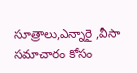సూత్రాలు,ఎన్నారై ,వీసా సమాచారం కోసం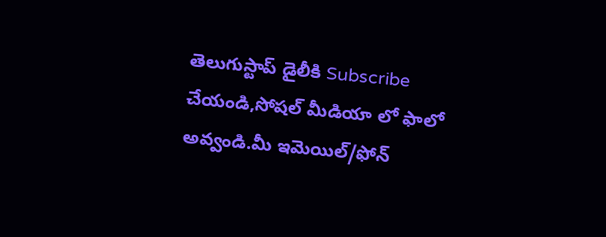తెలుగుస్టాప్ డైలీకి Subscribe చేయండి,సోషల్ మీడియా లో ఫాలో అవ్వండి.మీ ఇమెయిల్/ఫోన్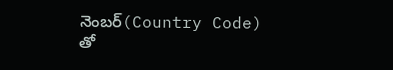నెంబర్(Country Code) తో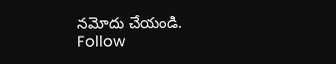నమోదు చేయండి.
Follow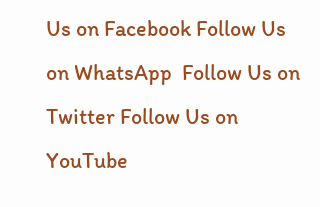Us on Facebook Follow Us on WhatsApp  Follow Us on Twitter Follow Us on YouTube